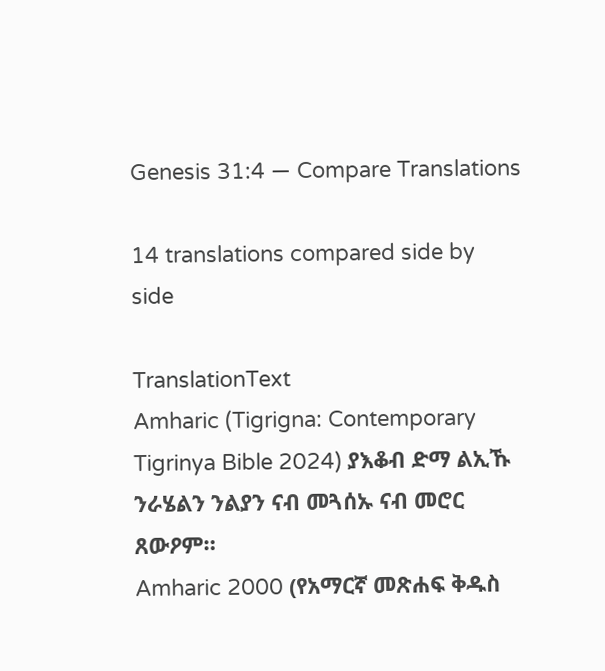Genesis 31:4 — Compare Translations

14 translations compared side by side

TranslationText
Amharic (Tigrigna: Contemporary Tigrinya Bible 2024) ያእቆብ ድማ ልኢኹ ንራሄልን ንልያን ናብ መጓሰኡ ናብ መሮር ጸውዖም።
Amharic 2000 (የአማርኛ መጽሐፍ ቅዱስ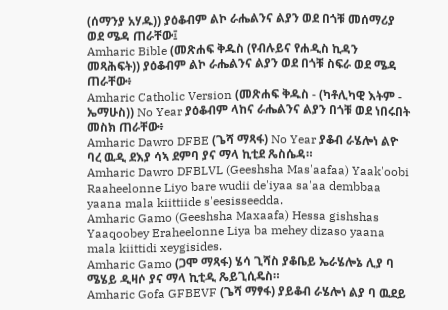(ሰማንያ አሃዱ)) ያዕቆብም ልኮ ራሔልንና ልያን ወደ በጎቹ መሰማሪያ ወደ ሜዳ ጠራቸው፤
Amharic Bible (መጽሐፍ ቅዱስ (የብሉይና የሐዲስ ኪዳን መጻሕፍት)) ያዕቆብም ልኮ ራሔልንና ልያን ወደ በጎቹ ስፍራ ወደ ሜዳ ጠራቸው፥
Amharic Catholic Version (መጽሐፍ ቅዱስ - (ካቶሊካዊ እትም - ኤማሁስ)) No Year ያዕቆብም ላከና ራሔልንና ልያን በጎቹ ወደ ነበሩበት መስክ ጠራቸው፥
Amharic Dawro DFBE (ጌሻ ማጻፋ) No Year ያቆብ ራሄሎነ ልዮ ባረ ዉዲ ደእያ ሳኣ ደምባ ያና ማላ ኪቲደ ጼስሴዳ።
Amharic Dawro DFBLVL (Geeshsha Mas'aafaa) Yaak'oobi Raaheelonne Liyo bare wudii de'iyaa sa'aa dembbaa yaana mala kiittiide s'eesisseedda.
Amharic Gamo (Geeshsha Maxaafa) Hessa gishshas Yaaqoobey Eraheelonne Liya ba mehey dizaso yaana mala kiittidi xeygisides.
Amharic Gamo (ጋሞ ማጻፋ) ሄሳ ጊሻስ ያቆቤይ ኤራሄሎኔ ሊያ ባ ሜሄይ ዲዛሶ ያና ማላ ኪቲዲ ጼይጊሲዴስ።
Amharic Gofa GFBEVF (ጌሻ ማፃፋ) ያይቆብ ራሄሎነ ልያ ባ ዉደይ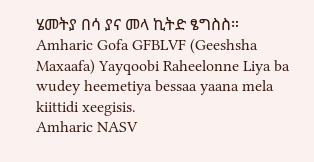ሄመትያ በሳ ያና መላ ኪትድ ፄግስስ።
Amharic Gofa GFBLVF (Geeshsha Maxaafa) Yayqoobi Raheelonne Liya ba wudey heemetiya bessaa yaana mela kiittidi xeegisis.
Amharic NASV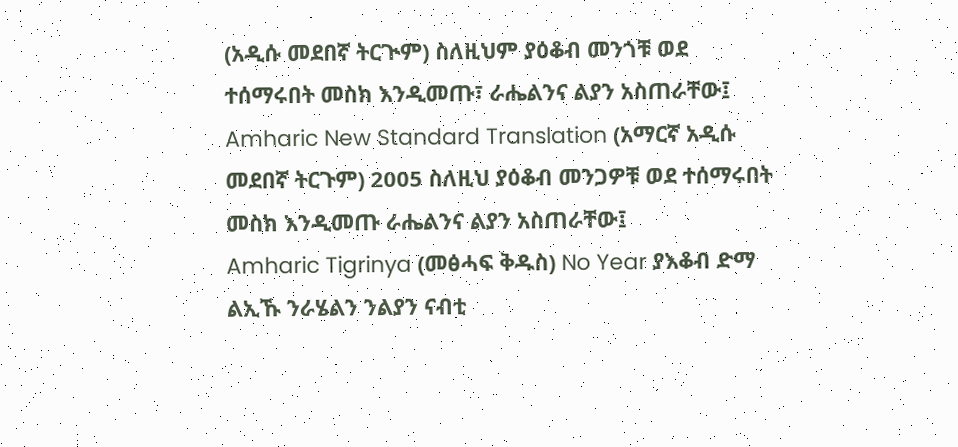(አዲሱ መደበኛ ትርጒም) ስለዚህም ያዕቆብ መንጎቹ ወደ ተሰማሩበት መስክ እንዲመጡ፣ ራሔልንና ልያን አስጠራቸው፤
Amharic New Standard Translation (አማርኛ አዲሱ መደበኛ ትርጉም) 2005 ስለዚህ ያዕቆብ መንጋዎቹ ወደ ተሰማሩበት መስክ እንዲመጡ ራሔልንና ልያን አስጠራቸው፤
Amharic Tigrinya (መፅሓፍ ቅዱስ) No Year ያእቆብ ድማ ልኢኹ ንራሄልን ንልያን ናብቲ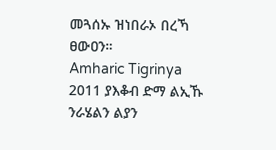መጓሰኡ ዝነበራኦ በረኻ ፀውዐን።
Amharic Tigrinya 2011 ያእቆብ ድማ ልኢኹ ንራሄልን ልያን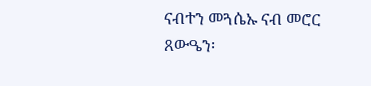ናብተን መጓሴኡ ናብ መሮር ጸውዔን፡